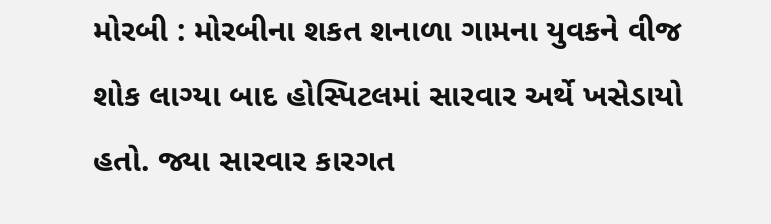મોરબી : મોરબીના શકત શનાળા ગામના યુવકને વીજ શોક લાગ્યા બાદ હોસ્પિટલમાં સારવાર અર્થે ખસેડાયો હતો. જ્યા સારવાર કારગત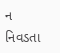ન નિવડતા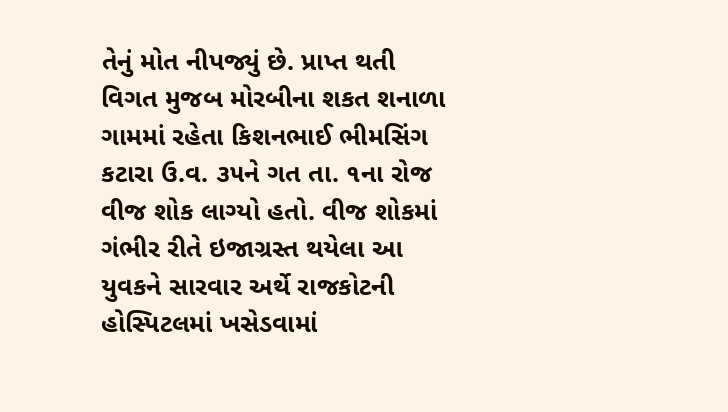તેનું મોત નીપજ્યું છે. પ્રાપ્ત થતી વિગત મુજબ મોરબીના શકત શનાળા ગામમાં રહેતા કિશનભાઈ ભીમસિંગ કટારા ઉ.વ. ૩૫ને ગત તા. ૧ના રોજ વીજ શોક લાગ્યો હતો. વીજ શોકમાં ગંભીર રીતે ઇજાગ્રસ્ત થયેલા આ યુવકને સારવાર અર્થે રાજકોટની હોસ્પિટલમાં ખસેડવામાં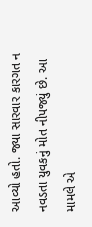આવ્યો હતો. જ્યા સારવાર કારગત ન નવડતા યુવકનું મોત નીપજ્યું છે. આ મામલે એ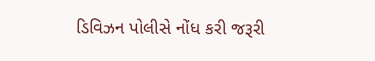ડિવિઝન પોલીસે નોંધ કરી જરૂરી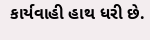કાર્યવાહી હાથ ધરી છે.